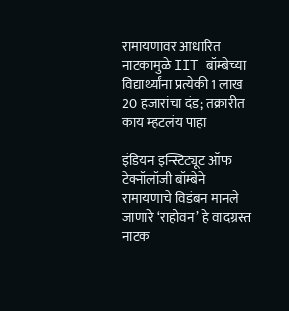रामायणावर आधारित नाटकामुळे IIT बॉम्बेच्या विद्यार्थ्यांना प्रत्येकी 1 लाख 20 हजारांचा दंड; तक्रारीत काय म्हटलंय पाहा

इंडियन इन्स्टिट्यूट ऑफ टेक्नॉलॉजी बॉम्बेने रामायणाचे विडंबन मानले जाणारे ‘राहोवन’ हे वादग्रस्त नाटक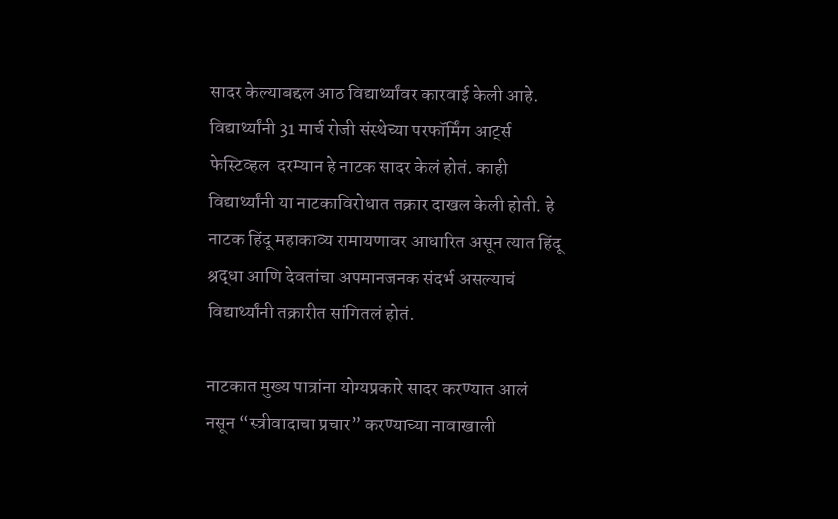सादर केल्याबद्दल आठ विद्यार्थ्यांवर कारवाई केली आहे. विद्यार्थ्यांनी 31 मार्च रोजी संस्थेच्या परफॉर्मिंग आर्ट्स फेस्टिव्हल  दरम्यान हे नाटक सादर केलं होतं. काही विद्यार्थ्यांनी या नाटकाविरोधात तक्रार दाखल केली होती. हे नाटक हिंदू महाकाव्य रामायणावर आधारित असून त्यात हिंदू श्रद्धा आणि देवतांचा अपमानजनक संदर्भ असल्याचं विद्यार्थ्यांनी तक्रारीत सांगितलं होतं.

नाटकात मुख्य पात्रांना योग्यप्रकारे सादर करण्यात आलं नसून “स्त्रीवादाचा प्रचार” करण्याच्या नावाखाली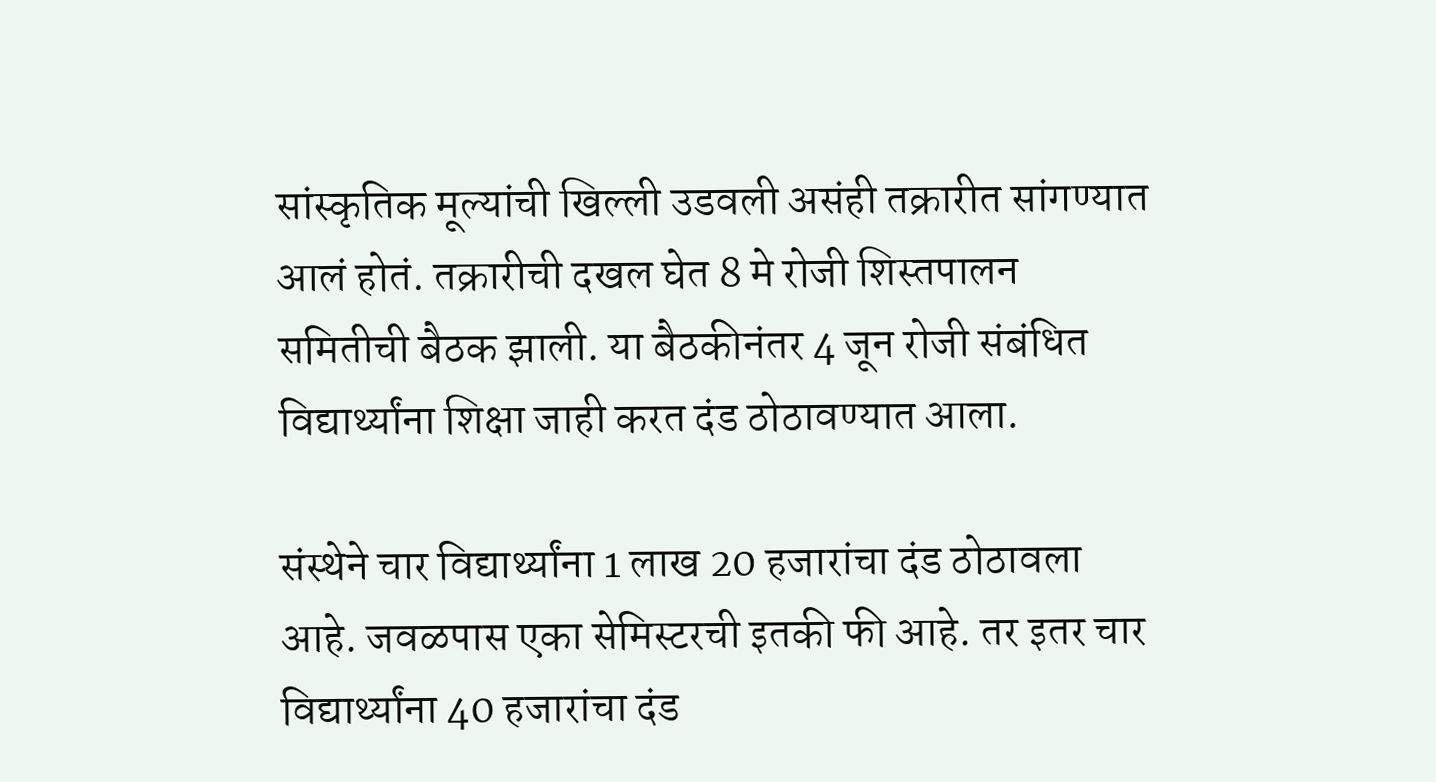सांस्कृतिक मूल्यांची खिल्ली उडवली असंही तक्रारीत सांगण्यात आलं होतं. तक्रारीची दखल घेत 8 मे रोजी शिस्तपालन समितीची बैठक झाली. या बैठकीनंतर 4 जून रोजी संबंधित विद्यार्थ्यांना शिक्षा जाही करत दंड ठोठावण्यात आला.

संस्थेने चार विद्यार्थ्यांना 1 लाख 20 हजारांचा दंड ठोठावला आहे. जवळपास एका सेमिस्टरची इतकी फी आहे. तर इतर चार विद्यार्थ्यांना 40 हजारांचा दंड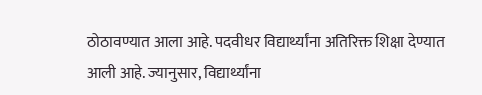ठोठावण्यात आला आहे. पदवीधर विद्यार्थ्यांना अतिरिक्त शिक्षा देण्यात आली आहे. ज्यानुसार, विद्यार्थ्यांना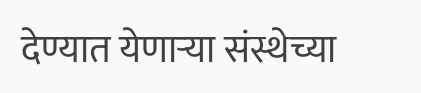देण्यात येणाऱ्या संस्थेच्या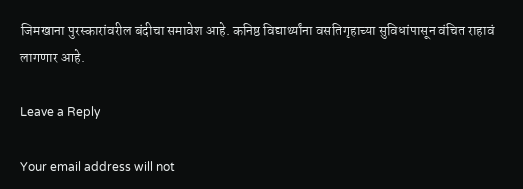जिमखाना पुरस्कारांवरील बंदीचा समावेश आहे. कनिष्ठ विद्यार्थ्यांना वसतिगृहाच्या सुविधांपासून वंचित राहावं लागणार आहे.

Leave a Reply

Your email address will not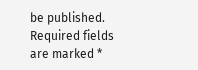be published. Required fields are marked *